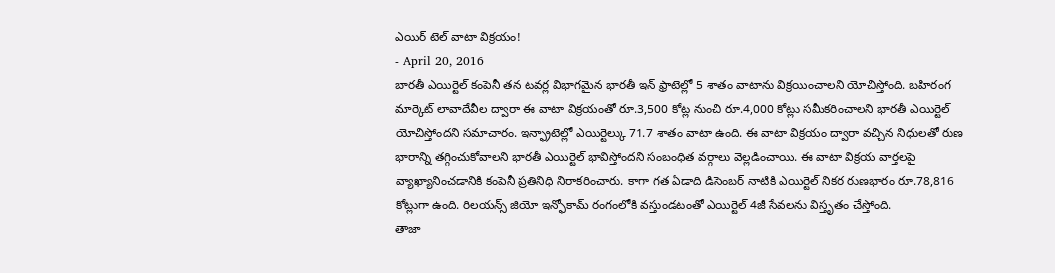ఎయిర్ టెల్ వాటా విక్రయం!
- April 20, 2016
బారతీ ఎయిర్టెల్ కంపెనీ తన టవర్ల విభాగమైన భారతీ ఇన్ ఫ్రాటెల్లో 5 శాతం వాటాను విక్రయించాలని యోచిస్తోంది. బహిరంగ మార్కెట్ లావాదేవీల ద్వారా ఈ వాటా విక్రయంతో రూ.3,500 కోట్ల నుంచి రూ.4,000 కోట్లు సమీకరించాలని భారతీ ఎయిర్టెల్ యోచిస్తోందని సమాచారం. ఇన్ఫ్రాటెల్లో ఎయిర్టెల్కు 71.7 శాతం వాటా ఉంది. ఈ వాటా విక్రయం ద్వారా వచ్చిన నిధులతో రుణ భారాన్ని తగ్గించుకోవాలని భారతీ ఎయిర్టెల్ భావిస్తోందని సంబంధిత వర్గాలు వెల్లడించాయి. ఈ వాటా విక్రయ వార్తలపై వ్యాఖ్యానించడానికి కంపెనీ ప్రతినిధి నిరాకరించారు. కాగా గత ఏడాది డిసెంబర్ నాటికి ఎయిర్టెల్ నికర రుణభారం రూ.78,816 కోట్లుగా ఉంది. రిలయన్స్ జియో ఇన్ఫోకామ్ రంగంలోకి వస్తుండటంతో ఎయిర్టెల్ 4జీ సేవలను విస్తృతం చేస్తోంది.
తాజా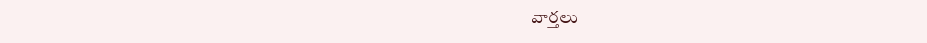వార్తలు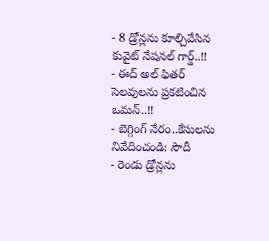- 8 డ్రోన్లను కూల్చివేసిన కువైట్ నేషనల్ గార్డ్..!!
- ఈద్ అల్ ఫితర్ సెలవులను ప్రకటించిన ఒమన్..!!
- బెగ్గింగ్ నేరం..కేసులను నివేదించండి: సౌదీ
- రెండు డ్రోన్లను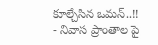కూల్చేసిన ఒమన్..!!
- నివాస ప్రాంతాల పై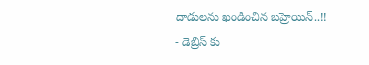దాడులను ఖండించిన బహ్రెయిన్..!!
- డెబ్రిస్ కు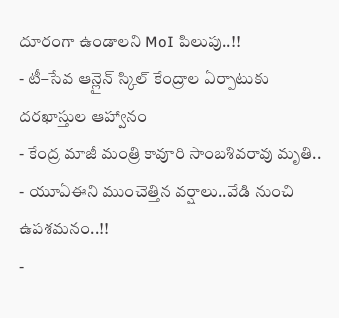దూరంగా ఉండాలని MoI పిలుపు..!!
- టీ–సేవ ఆన్లైన్ స్కిల్ కేంద్రాల ఏర్పాటుకు దరఖాస్తుల ఆహ్వానం
- కేంద్ర మాజీ మంత్రి కావూరి సాంబశివరావు మృతి..
- యూఏఈని ముంచెత్తిన వర్షాలు..వేడి నుంచి ఉపశమనం..!!
-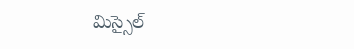మిస్సైల్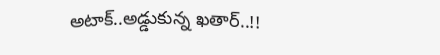అటాక్..అడ్డుకున్న ఖతార్..!!